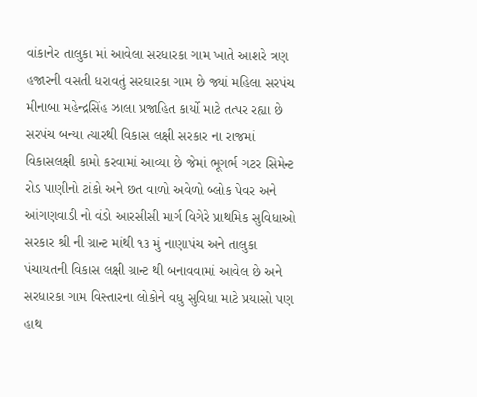વાંકાનેર તાલુકા માં આવેલા સરધારકા ગામ ખાતે આશરે ત્રણ હજારની વસતી ધરાવતું સરઘારકા ગામ છે જ્યાં મહિલા સરપંચ મીનાબા મહેન્દ્રસિંહ ઝાલા પ્રજાહિત કાર્યો માટે તત્પર રહ્યા છે સરપંચ બન્યા ત્યારથી વિકાસ લક્ષી સરકાર ના રાજમાં વિકાસલક્ષી કામો કરવામાં આવ્યા છે જેમાં ભૂગર્ભ ગટર સિમેન્ટ રોડ પાણીનો ટાંકો અને છત વાળો અવેળો બ્લોક પેવર અને આંગણવાડી નો વંડો આરસીસી માર્ગ વિગેરે પ્રાથમિક સુવિધાઓ સરકાર શ્રી ની ગ્રાન્ટ માંથી ૧૩ મું નાણાપંચ અને તાલુકા પંચાયતની વિકાસ લક્ષી ગ્રાન્ટ થી બનાવવામાં આવેલ છે અને સરધારકા ગામ વિસ્તારના લોકોને વધુ સુવિધા માટે પ્રયાસો પણ હાથ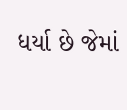ધર્યા છે જેમાં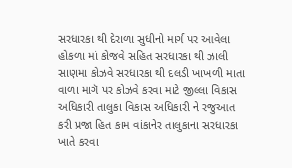સરધારકા થી દેરાળા સુધીનો માર્ગ પર આવેલા હોકળા માં કોજવે સહિત સરધારકા થી ઝાલી સાણમા કોઝવે સરધારકા થી દલડી ખાખળી માતા વાળા માગૅ પર કોઝવે કરવા માટે જીલ્લા વિકાસ અધિકારી તાલુકા વિકાસ અધિકારી ને રજુઆત કરી પ્રજા હિત કામ વાંકાનેર તાલુકાના સરધારકા ખાતે કરવા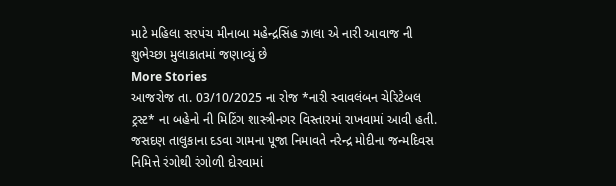માટે મહિલા સરપંચ મીનાબા મહેન્દ્રસિંહ ઝાલા એ નારી આવાજ ની શુભેચ્છા મુલાકાતમાં જણાવ્યું છે
More Stories
આજરોજ તા. 03/10/2025 ના રોજ *નારી સ્વાવલંબન ચેરિટેબલ ટ્રસ્ટ* ના બહેનો ની મિટિંગ શાસ્ત્રીનગર વિસ્તારમાં રાખવામાં આવી હતી.
જસદણ તાલુકાના દડવા ગામના પૂજા નિમાવતે નરેન્દ્ર મોદીના જન્મદિવસ નિમિત્તે રંગોથી રંગોળી દોરવામાં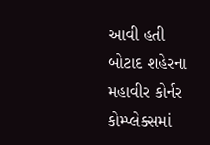આવી હતી
બોટાદ શહેરના મહાવીર કોર્નર કોમ્પ્લેક્સમાં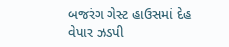બજરંગ ગેસ્ટ હાઉસમાં દેહ વેપાર ઝડપી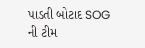પાડતી બોટાદ SOG ની ટીમ